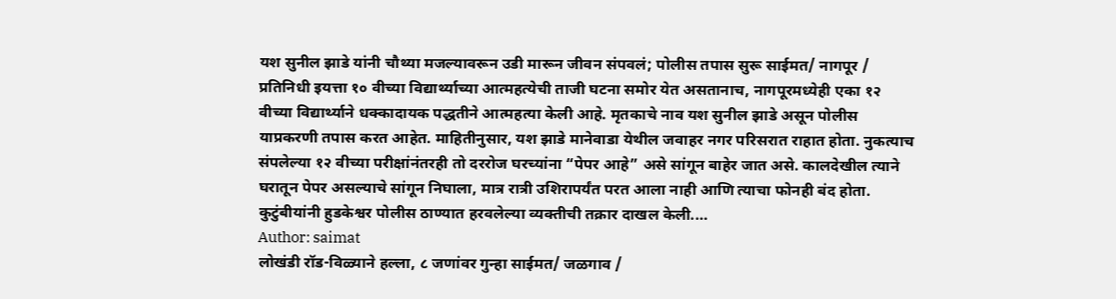यश सुनील झाडे यांनी चौथ्या मजल्यावरून उडी मारून जीवन संपवलं; पोलीस तपास सुरू साईमत/ नागपूर / प्रतिनिधी इयत्ता १० वीच्या विद्यार्थ्याच्या आत्महत्येची ताजी घटना समोर येत असतानाच, नागपूरमध्येही एका १२ वीच्या विद्यार्थ्याने धक्कादायक पद्धतीने आत्महत्या केली आहे. मृतकाचे नाव यश सुनील झाडे असून पोलीस याप्रकरणी तपास करत आहेत. माहितीनुसार, यश झाडे मानेवाडा येथील जवाहर नगर परिसरात राहात होता. नुकत्याच संपलेल्या १२ वीच्या परीक्षांनंतरही तो दररोज घरच्यांना “पेपर आहे” असे सांगून बाहेर जात असे. कालदेखील त्याने घरातून पेपर असल्याचे सांगून निघाला, मात्र रात्री उशिरापर्यंत परत आला नाही आणि त्याचा फोनही बंद होता. कुटुंबीयांनी हुडकेश्वर पोलीस ठाण्यात हरवलेल्या व्यक्तीची तक्रार दाखल केली.…
Author: saimat
लोखंडी रॉड-विळ्याने हल्ला, ८ जणांवर गुन्हा साईमत/ जळगाव /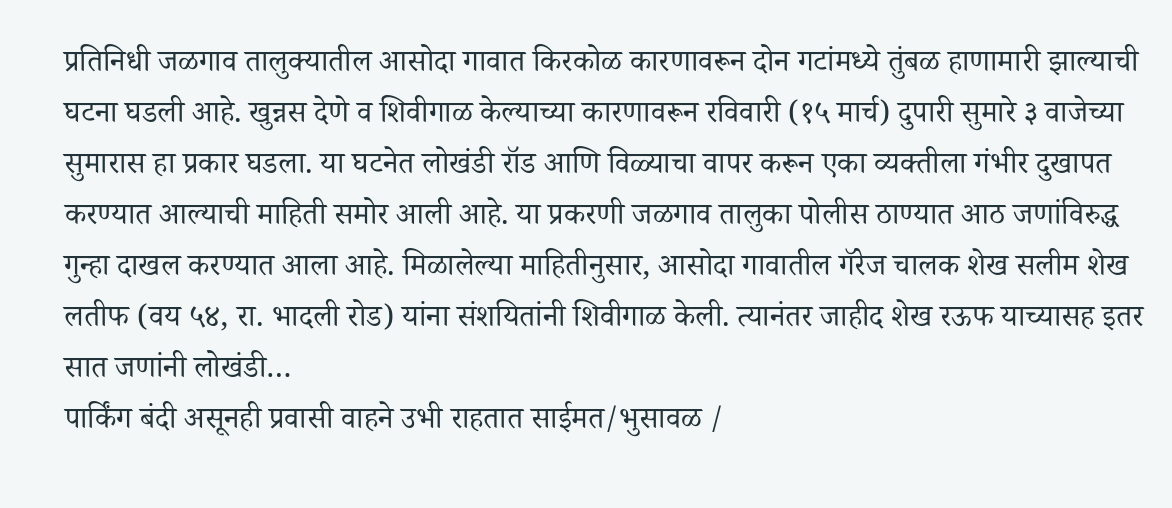प्रतिनिधी जळगाव तालुक्यातील आसोदा गावात किरकोळ कारणावरून दोन गटांमध्ये तुंबळ हाणामारी झाल्याची घटना घडली आहे. खुन्नस देणे व शिवीगाळ केल्याच्या कारणावरून रविवारी (१५ मार्च) दुपारी सुमारे ३ वाजेच्या सुमारास हा प्रकार घडला. या घटनेत लोखंडी रॉड आणि विळ्याचा वापर करून एका व्यक्तीला गंभीर दुखापत करण्यात आल्याची माहिती समोर आली आहे. या प्रकरणी जळगाव तालुका पोलीस ठाण्यात आठ जणांविरुद्ध गुन्हा दाखल करण्यात आला आहे. मिळालेल्या माहितीनुसार, आसोदा गावातील गॅरेज चालक शेख सलीम शेख लतीफ (वय ५४, रा. भादली रोड) यांना संशयितांनी शिवीगाळ केली. त्यानंतर जाहीद शेख रऊफ याच्यासह इतर सात जणांनी लोखंडी…
पार्किंग बंदी असूनही प्रवासी वाहने उभी राहतात साईमत/भुसावळ /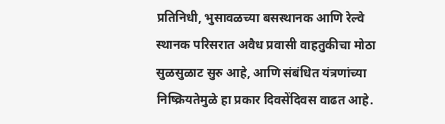प्रतिनिधी, भुसावळच्या बसस्थानक आणि रेल्वे स्थानक परिसरात अवैध प्रवासी वाहतुकीचा मोठा सुळसुळाट सुरु आहे, आणि संबंधित यंत्रणांच्या निष्क्रियतेमुळे हा प्रकार दिवसेंदिवस वाढत आहे.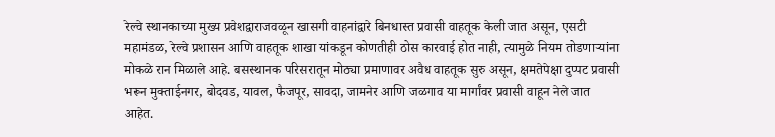रेल्वे स्थानकाच्या मुख्य प्रवेशद्वाराजवळून खासगी वाहनांद्वारे बिनधास्त प्रवासी वाहतूक केली जात असून, एसटी महामंडळ, रेल्वे प्रशासन आणि वाहतूक शाखा यांकडून कोणतीही ठोस कारवाई होत नाही, त्यामुळे नियम तोडणाऱ्यांना मोकळे रान मिळाले आहे. बसस्थानक परिसरातून मोठ्या प्रमाणावर अवैध वाहतूक सुरु असून, क्षमतेपेक्षा दुप्पट प्रवासी भरून मुक्ताईनगर, बोदवड, यावल, फैजपूर, सावदा, जामनेर आणि जळगाव या मार्गांवर प्रवासी वाहून नेले जात आहेत.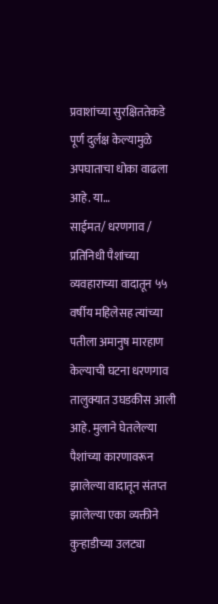प्रवाशांच्या सुरक्षिततेकडे पूर्ण दुर्लक्ष केल्यामुळे अपघाताचा धोका वाढला आहे. या…
साईमत/ धरणगाव / प्रतिनिधी पैशांच्या व्यवहाराच्या वादातून ५५ वर्षीय महिलेसह त्यांच्या पतीला अमानुष मारहाण केल्याची घटना धरणगाव तालुक्यात उघडकीस आली आहे. मुलाने घेतलेल्या पैशांच्या कारणावरून झालेल्या वादातून संतप्त झालेल्या एका व्यक्तीने कुऱ्हाडीच्या उलट्या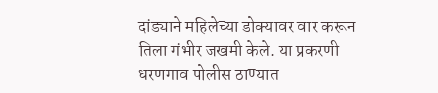दांड्याने महिलेच्या डोक्यावर वार करून तिला गंभीर जखमी केले. या प्रकरणी धरणगाव पोलीस ठाण्यात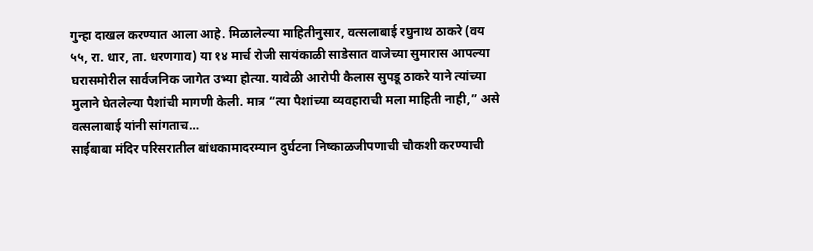गुन्हा दाखल करण्यात आला आहे. मिळालेल्या माहितीनुसार, वत्सलाबाई रघुनाथ ठाकरे (वय ५५, रा. धार, ता. धरणगाव) या १४ मार्च रोजी सायंकाळी साडेसात वाजेच्या सुमारास आपल्या घरासमोरील सार्वजनिक जागेत उभ्या होत्या. यावेळी आरोपी कैलास सुपडू ठाकरे याने त्यांच्या मुलाने घेतलेल्या पैशांची मागणी केली. मात्र “त्या पैशांच्या व्यवहाराची मला माहिती नाही,” असे वत्सलाबाई यांनी सांगताच…
साईबाबा मंदिर परिसरातील बांधकामादरम्यान दुर्घटना निष्काळजीपणाची चौकशी करण्याची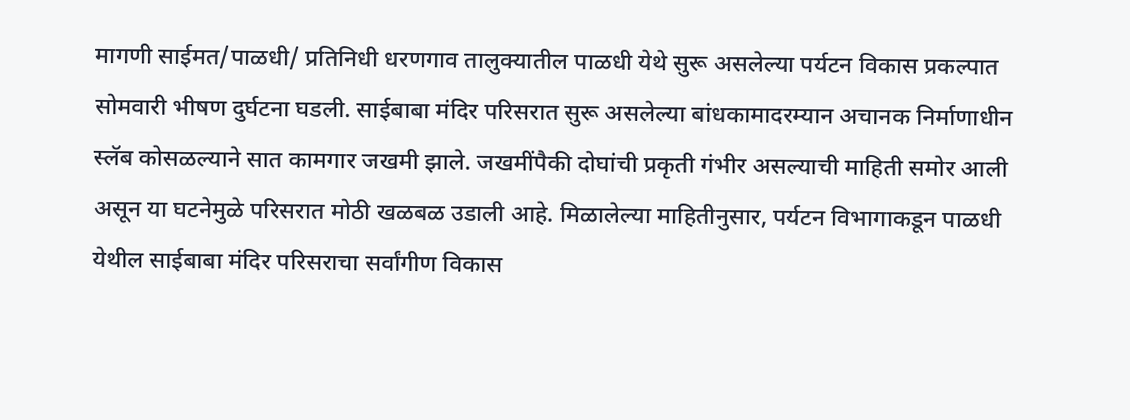मागणी साईमत/पाळधी/ प्रतिनिधी धरणगाव तालुक्यातील पाळधी येथे सुरू असलेल्या पर्यटन विकास प्रकल्पात सोमवारी भीषण दुर्घटना घडली. साईबाबा मंदिर परिसरात सुरू असलेल्या बांधकामादरम्यान अचानक निर्माणाधीन स्लॅब कोसळल्याने सात कामगार जखमी झाले. जखमींपैकी दोघांची प्रकृती गंभीर असल्याची माहिती समोर आली असून या घटनेमुळे परिसरात मोठी खळबळ उडाली आहे. मिळालेल्या माहितीनुसार, पर्यटन विभागाकडून पाळधी येथील साईबाबा मंदिर परिसराचा सर्वांगीण विकास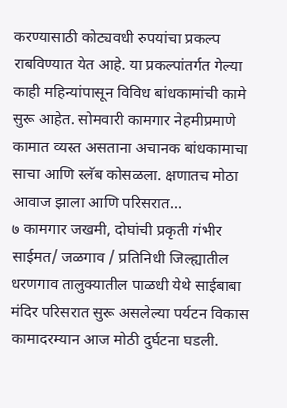करण्यासाठी कोट्यवधी रुपयांचा प्रकल्प राबविण्यात येत आहे. या प्रकल्पांतर्गत गेल्या काही महिन्यांपासून विविध बांधकामांची कामे सुरू आहेत. सोमवारी कामगार नेहमीप्रमाणे कामात व्यस्त असताना अचानक बांधकामाचा साचा आणि स्लॅब कोसळला. क्षणातच मोठा आवाज झाला आणि परिसरात…
७ कामगार जखमी, दोघांची प्रकृती गंभीर साईमत/ जळगाव / प्रतिनिधी जिल्ह्यातील धरणगाव तालुक्यातील पाळधी येथे साईबाबा मंदिर परिसरात सुरू असलेल्या पर्यटन विकास कामादरम्यान आज मोठी दुर्घटना घडली.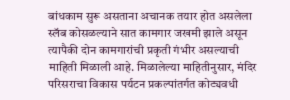बांधकाम सुरू असताना अचानक तयार होत असलेला स्लॅब कोसळल्याने सात कामगार जखमी झाले असून त्यापैकी दोन कामगारांची प्रकृती गंभीर असल्याची माहिती मिळाली आहे. मिळालेल्या माहितीनुसार, मंदिर परिसराचा विकास पर्यटन प्रकल्पांतर्गत कोट्यवधी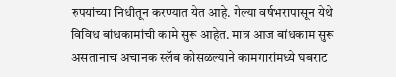रुपयांच्या निधीतून करण्यात येत आहे. गेल्या वर्षभरापासून येथे विविध बांधकामांची कामे सुरू आहेत. मात्र आज बांधकाम सुरू असतानाच अचानक स्लॅब कोसळल्याने कामगारांमध्ये घबराट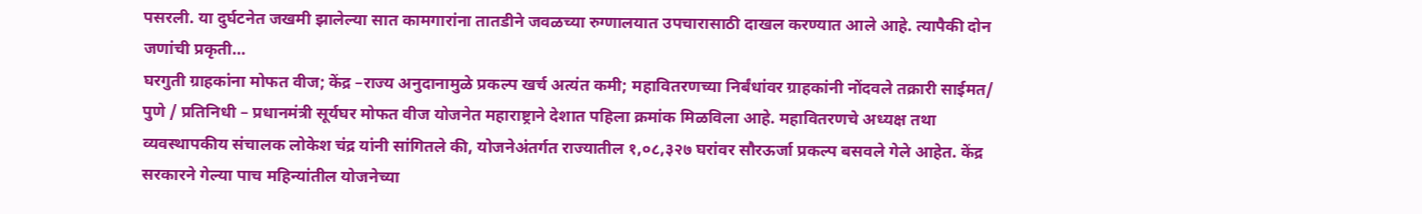पसरली. या दुर्घटनेत जखमी झालेल्या सात कामगारांना तातडीने जवळच्या रुग्णालयात उपचारासाठी दाखल करण्यात आले आहे. त्यापैकी दोन जणांची प्रकृती…
घरगुती ग्राहकांना मोफत वीज; केंद्र –राज्य अनुदानामुळे प्रकल्प खर्च अत्यंत कमी; महावितरणच्या निर्बंधांवर ग्राहकांनी नोंदवले तक्रारी साईमत/ पुणे / प्रतिनिधी – प्रधानमंत्री सूर्यघर मोफत वीज योजनेत महाराष्ट्राने देशात पहिला क्रमांक मिळविला आहे. महावितरणचे अध्यक्ष तथा व्यवस्थापकीय संचालक लोकेश चंद्र यांनी सांगितले की, योजनेअंतर्गत राज्यातील १,०८,३२७ घरांवर सौरऊर्जा प्रकल्प बसवले गेले आहेत. केंद्र सरकारने गेल्या पाच महिन्यांतील योजनेच्या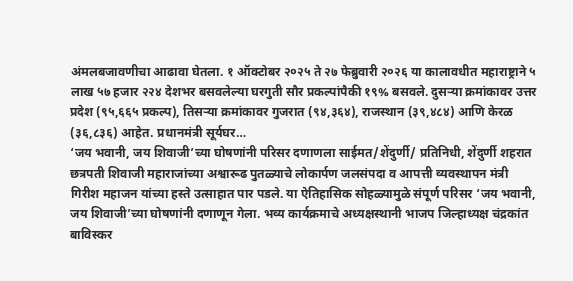अंमलबजावणीचा आढावा घेतला. १ ऑक्टोबर २०२५ ते २७ फेब्रुवारी २०२६ या कालावधीत महाराष्ट्राने ५ लाख ५७ हजार २२४ देशभर बसवलेल्या घरगुती सौर प्रकल्पांपैकी १९% बसवले. दुसऱ्या क्रमांकावर उत्तर प्रदेश (९५,६६५ प्रकल्प), तिसऱ्या क्रमांकावर गुजरात (९४,३६४), राजस्थान (३९,४८४) आणि केरळ (३६,८३६) आहेत. प्रधानमंत्री सूर्यघर…
‘जय भवानी, जय शिवाजी’च्या घोषणांनी परिसर दणाणला साईमत/शेंदुर्णी/ प्रतिनिधी, शेंदुर्णी शहरात छत्रपती शिवाजी महाराजांच्या अश्वारूढ पुतळ्याचे लोकार्पण जलसंपदा व आपत्ती व्यवस्थापन मंत्री गिरीश महाजन यांच्या हस्ते उत्साहात पार पडले. या ऐतिहासिक सोहळ्यामुळे संपूर्ण परिसर ‘जय भवानी, जय शिवाजी’च्या घोषणांनी दणाणून गेला. भव्य कार्यक्रमाचे अध्यक्षस्थानी भाजप जिल्हाध्यक्ष चंद्रकांत बाविस्कर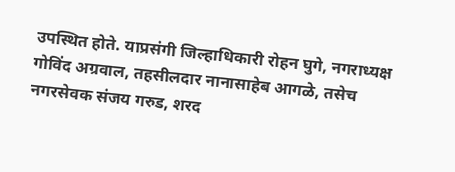उपस्थित होते. याप्रसंगी जिल्हाधिकारी रोहन घुगे, नगराध्यक्ष गोविंद अग्रवाल, तहसीलदार नानासाहेब आगळे, तसेच नगरसेवक संजय गरुड, शरद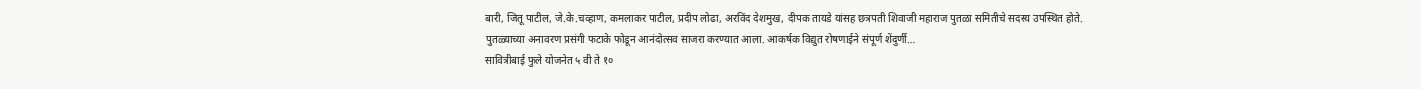बारी, जितू पाटील, जे.के.चव्हाण, कमलाकर पाटील, प्रदीप लोढा, अरविंद देशमुख, दीपक तायडे यांसह छत्रपती शिवाजी महाराज पुतळा समितीचे सदस्य उपस्थित होते. पुतळ्याच्या अनावरण प्रसंगी फटाके फोडून आनंदोत्सव साजरा करण्यात आला. आकर्षक विद्युत रोषणाईने संपूर्ण शेंदुर्णी…
सावित्रीबाई फुले योजनेत ५ वी ते १०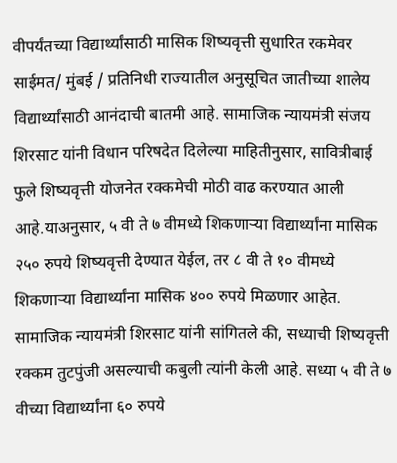वीपर्यंतच्या विद्यार्थ्यांसाठी मासिक शिष्यवृत्ती सुधारित रकमेवर साईमत/ मुंबई / प्रतिनिधी राज्यातील अनुसूचित जातीच्या शालेय विद्यार्थ्यांसाठी आनंदाची बातमी आहे. सामाजिक न्यायमंत्री संजय शिरसाट यांनी विधान परिषदेत दिलेल्या माहितीनुसार, सावित्रीबाई फुले शिष्यवृत्ती योजनेत रक्कमेची मोठी वाढ करण्यात आली आहे.याअनुसार, ५ वी ते ७ वीमध्ये शिकणाऱ्या विद्यार्थ्यांना मासिक २५० रुपये शिष्यवृत्ती देण्यात येईल, तर ८ वी ते १० वीमध्ये शिकणाऱ्या विद्यार्थ्यांना मासिक ४०० रुपये मिळणार आहेत. सामाजिक न्यायमंत्री शिरसाट यांनी सांगितले की, सध्याची शिष्यवृत्ती रक्कम तुटपुंजी असल्याची कबुली त्यांनी केली आहे. सध्या ५ वी ते ७ वीच्या विद्यार्थ्यांना ६० रुपये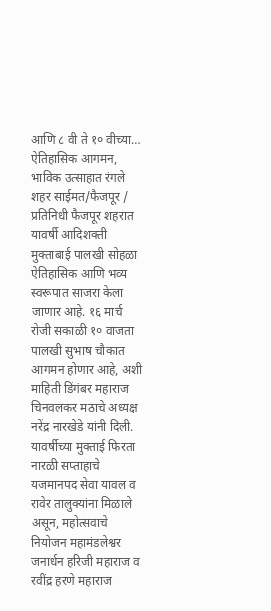आणि ८ वी ते १० वीच्या…
ऐतिहासिक आगमन, भाविक उत्साहात रंगले शहर साईमत/फैजपूर / प्रतिनिधी फैजपूर शहरात यावर्षी आदिशक्ती मुक्ताबाई पालखी सोहळा ऐतिहासिक आणि भव्य स्वरूपात साजरा केला जाणार आहे. १६ मार्च रोजी सकाळी १० वाजता पालखी सुभाष चौकात आगमन होणार आहे, अशी माहिती डिंगंबर महाराज चिनवलकर मठाचे अध्यक्ष नरेंद्र नारखेडे यांनी दिली. यावर्षीच्या मुक्ताई फिरता नारळी सप्ताहाचे यजमानपद सेवा यावल व रावेर तालुक्यांना मिळाले असून, महोत्सवाचे नियोजन महामंडलेश्वर जनार्धन हरिजी महाराज व रवींद्र हरणे महाराज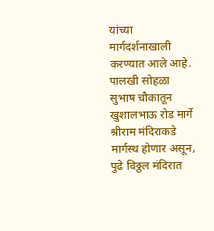यांच्या मार्गदर्शनाखाली करण्यात आले आहे. पालखी सोहळा सुभाष चौकातून खुशालभाऊ रोड मार्गे श्रीराम मंदिराकडे मार्गस्थ होणार असून, पुढे विठ्ठल मंदिरात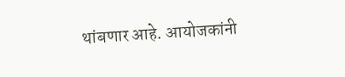थांबणार आहे. आयोजकांनी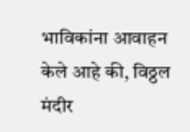भाविकांना आवाहन केले आहे की, विठ्ठल मंदीर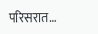परिसरात…